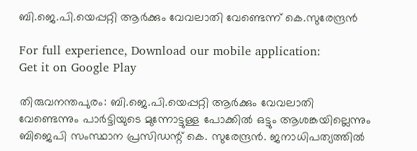ബി.ജെ.പി.യെപ്പറ്റി ആര്‍ക്കും വേവലാതി വേണ്ടെന്ന് കെ.സുരേന്ദ്രന്‍

For full experience, Download our mobile application:
Get it on Google Play

തിരുവനന്തപുരം: ബി.ജെ.പി.യെപ്പറ്റി ആര്‍ക്കും വേവലാതി വേണ്ടെന്നും പാര്‍ട്ടിയുടെ മുന്നോട്ടുള്ള പോക്കില്‍ ഒട്ടും ആശങ്കയില്ലെന്നും ബിജെപി സംസ്ഥാന പ്രസിഡന്റ് കെ. സുരേന്ദ്രന്‍. ജനാധിപത്യത്തില്‍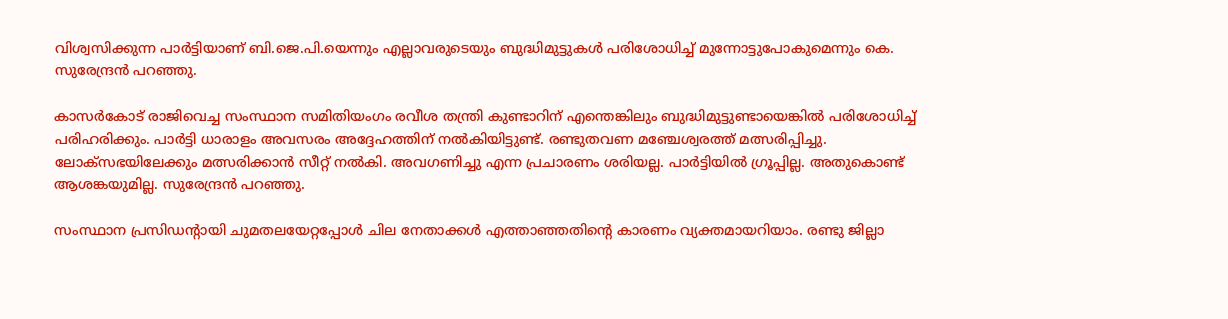വിശ്വസിക്കുന്ന പാര്‍ട്ടിയാണ് ബി.ജെ.പി.യെന്നും എല്ലാവരുടെയും ബുദ്ധിമുട്ടുകള്‍ പരിശോധിച്ച്‌ മുന്നോട്ടുപോകുമെന്നും കെ. സുരേന്ദ്രന്‍ പറഞ്ഞു.

കാസര്‍കോട് രാജിവെച്ച സംസ്ഥാന സമിതിയംഗം രവീശ തന്ത്രി കുണ്ടാറിന് എന്തെങ്കിലും ബുദ്ധിമുട്ടുണ്ടായെങ്കില്‍ പരിശോധിച്ച്‌ പരിഹരിക്കും. പാര്‍ട്ടി ധാരാളം അവസരം അദ്ദേഹത്തിന് നല്‍കിയിട്ടുണ്ട്. രണ്ടുതവണ മഞ്ചേശ്വരത്ത് മത്സരിപ്പിച്ചു. ലോക്‌സഭയിലേക്കും മത്സരിക്കാന്‍ സീറ്റ് നല്‍കി. അവഗണിച്ചു എന്ന പ്രചാരണം ശരിയല്ല. പാര്‍ട്ടിയില്‍ ഗ്രൂപ്പില്ല. അതുകൊണ്ട് ആശങ്കയുമില്ല. സുരേന്ദ്രന്‍ പറഞ്ഞു.

സംസ്ഥാന പ്രസിഡന്റായി ചുമതലയേറ്റപ്പോള്‍ ചില നേതാക്കള്‍ എത്താഞ്ഞതിന്റെ കാരണം വ്യക്തമായറിയാം. രണ്ടു ജില്ലാ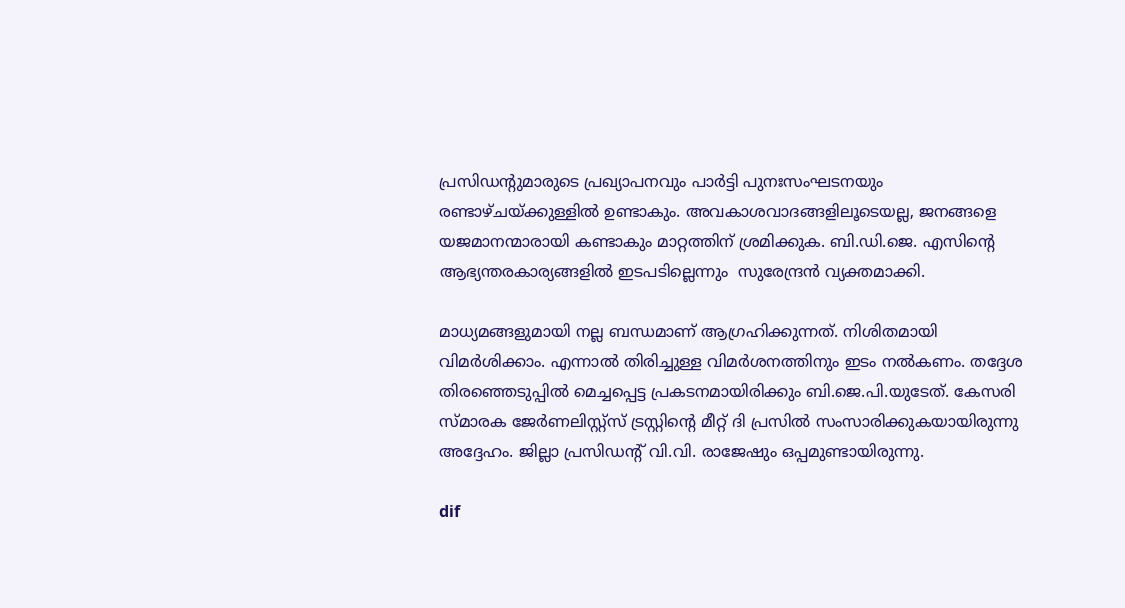പ്രസിഡന്റുമാരുടെ പ്രഖ്യാപനവും പാര്‍ട്ടി പുനഃസംഘടനയും രണ്ടാഴ്ചയ്ക്കുള്ളില്‍ ഉണ്ടാകും. അവകാശവാദങ്ങളിലൂടെയല്ല, ജനങ്ങളെ യജമാനന്മാരായി കണ്ടാകും മാറ്റത്തിന് ശ്രമിക്കുക. ബി.ഡി.ജെ. എസിന്റെ  ആഭ്യന്തരകാര്യങ്ങളില്‍ ഇടപടില്ലെന്നും  സുരേന്ദ്രന്‍ വ്യക്തമാക്കി.

മാധ്യമങ്ങളുമായി നല്ല ബന്ധമാണ് ആഗ്രഹിക്കുന്നത്. നിശിതമായി വിമര്‍ശിക്കാം. എന്നാല്‍ തിരിച്ചുള്ള വിമര്‍ശനത്തിനും ഇടം നല്‍കണം. തദ്ദേശ തിരഞ്ഞെടുപ്പില്‍ മെച്ചപ്പെട്ട പ്രകടനമായിരിക്കും ബി.ജെ.പി.യുടേത്. കേസരി സ്മാരക ജേര്‍ണലിസ്റ്റ്‌സ് ട്രസ്റ്റിന്റെ മീറ്റ് ദി പ്രസില്‍ സംസാരിക്കുകയായിരുന്നു അദ്ദേഹം. ജില്ലാ പ്രസിഡന്റ് വി.വി. രാജേഷും ഒപ്പമുണ്ടായിരുന്നു.

dif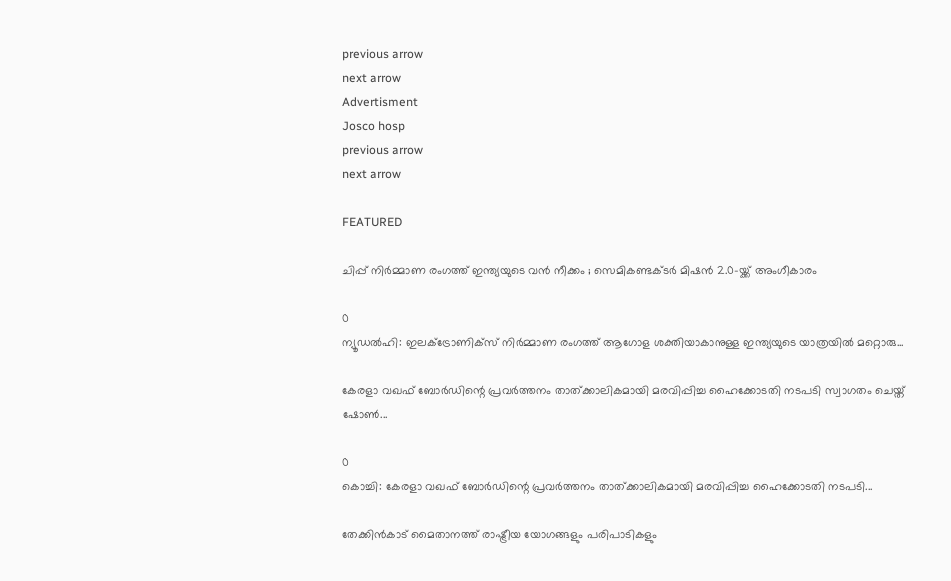previous arrow
next arrow
Advertisment
Josco hosp
previous arrow
next arrow

FEATURED

ചിപ്പ് നിർമ്മാണ രംഗത്ത് ഇന്ത്യയുടെ വൻ നീക്കം ; സെമികണ്ടക്ടർ മിഷൻ 2.0-യ്ക്ക് അംഗീകാരം

0
ന്യൂഡൽഹി: ഇലക്ട്രോണിക്സ് നിർമ്മാണ രംഗത്ത് ആഗോള ശക്തിയാകാനുള്ള ഇന്ത്യയുടെ യാത്രയിൽ മറ്റൊരു...

കേരളാ വഖഫ് ബോർഡിന്റെ പ്രവർത്തനം താത്ക്കാലികമായി മരവിപ്പിച്ച ഹൈക്കോടതി നടപടി സ്വാഗതം ചെയ്ത് ഷോൺ...

0
കൊച്ചി: കേരളാ വഖഫ് ബോർഡിന്റെ പ്രവർത്തനം താത്ക്കാലികമായി മരവിപ്പിച്ച ഹൈക്കോടതി നടപടി...

തേക്കിൻകാട് മൈതാനത്ത് രാഷ്ട്രീയ യോഗങ്ങളും പരിപാടികളും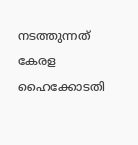നടത്തുന്നത് കേരള ഹൈക്കോടതി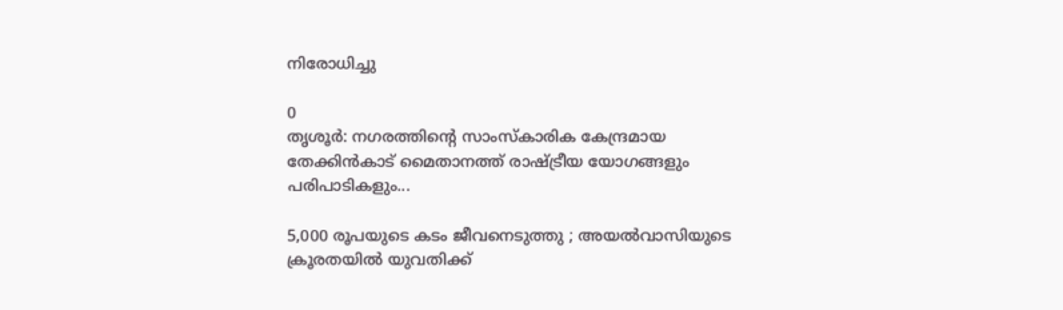നിരോധിച്ചു

0
തൃശൂർ: നഗരത്തിന്റെ സാംസ്‌കാരിക കേന്ദ്രമായ തേക്കിൻകാട് മൈതാനത്ത് രാഷ്ട്രീയ യോഗങ്ങളും പരിപാടികളും...

5,000 രൂപയുടെ കടം ജീവനെടുത്തു ; അയൽവാസിയുടെ ക്രൂരതയിൽ യുവതിക്ക്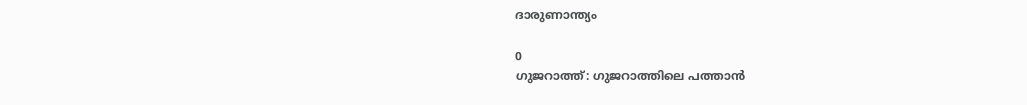ദാരുണാന്ത്യം

0
ഗുജറാത്ത്: ഗുജറാത്തിലെ പത്താന്‍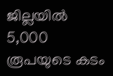ജില്ലയില്‍ 5,000 രൂപയുടെ കടം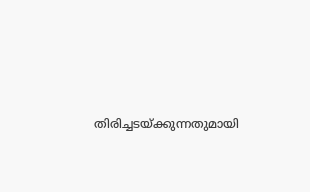തിരിച്ചടയ്ക്കുന്നതുമായി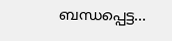ബന്ധപ്പെട്ട...